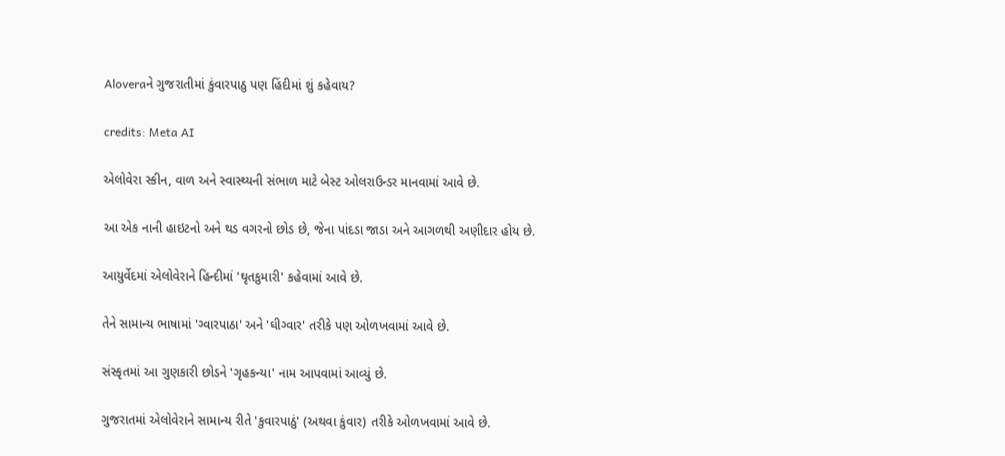Aloveraને ગુજરાતીમાં કુંવારપાઠુ પણ હિંદીમાં શું કહેવાય?

credits: Meta AI

એલોવેરા સ્કીન, વાળ અને સ્વાસ્થ્યની સંભાળ માટે બેસ્ટ ઓલરાઉન્ડર માનવામાં આવે છે.

આ એક નાની હાઇટનો અને થડ વગરનો છોડ છે, જેના પાંદડા જાડા અને આગળથી અણીદાર હોય છે.

આયુર્વેદમાં એલોવેરાને હિન્દીમાં 'ઘૃતકુમારી' કહેવામાં આવે છે.

તેને સામાન્ય ભાષામાં 'ગ્વારપાઠા' અને 'ઘીગ્વાર' તરીકે પણ ઓળખવામાં આવે છે.

સંસ્કૃતમાં આ ગુણકારી છોડને 'ગૃહકન્યા' નામ આપવામાં આવ્યું છે.

ગુજરાતમાં એલોવેરાને સામાન્ય રીતે 'કુવારપાઠું' (અથવા કુંવાર) તરીકે ઓળખવામાં આવે છે.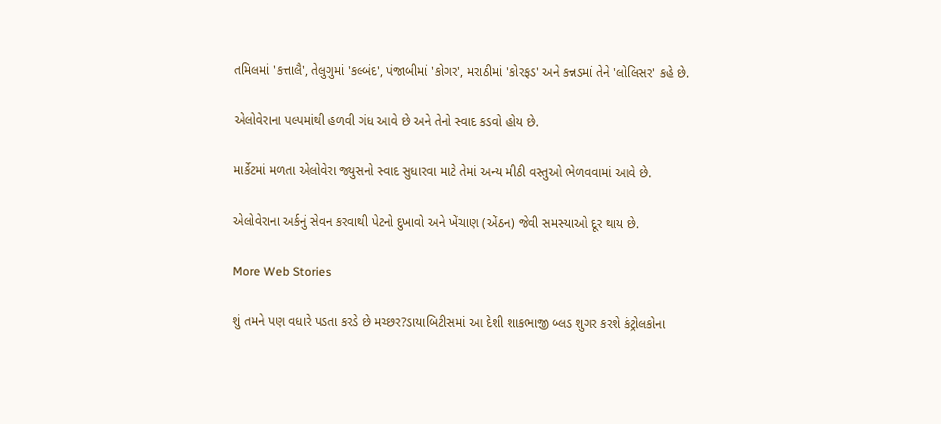તમિલમાં 'કત્તાલૈ', તેલુગુમાં 'કલ્બંદ', પંજાબીમાં 'કોગર', મરાઠીમાં 'કોરફડ' અને કન્નડમાં તેને 'લોલિસર' કહે છે.

એલોવેરાના પલ્પમાંથી હળવી ગંધ આવે છે અને તેનો સ્વાદ કડવો હોય છે.

માર્કેટમાં મળતા એલોવેરા જ્યુસનો સ્વાદ સુધારવા માટે તેમાં અન્ય મીઠી વસ્તુઓ ભેળવવામાં આવે છે.

એલોવેરાના અર્કનું સેવન કરવાથી પેટનો દુખાવો અને ખેંચાણ (એંઠન) જેવી સમસ્યાઓ દૂર થાય છે.

More Web Stories

શું તમને પણ વધારે પડતા કરડે છે મચ્છર?ડાયાબિટીસમાં આ દેશી શાકભાજી બ્લડ શુગર કરશે કંટ્રોલકોના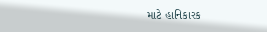માટે હાનિકારક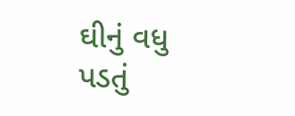ઘીનું વધુ પડતું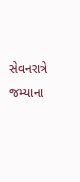સેવનરાત્રે જમ્યાના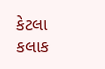કેટલા કલાક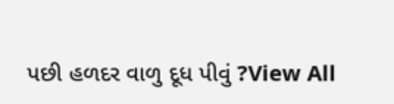પછી હળદર વાળુ દૂધ પીવું ?View All